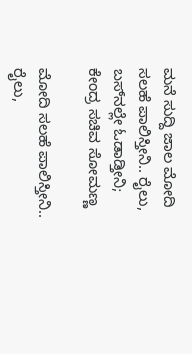ಮನೆ ಸುದ್ದಿ ಜಾಲ ಮೋದಿ ಸಲಹೆ ಪಾಲಿಸ್ತೀನಿ.. ರೈಲು, ಬಸ್‌ನಲ್ಲೇ ಓಡಾಡ್ತೀನಿ; ಕೇಂದ್ರ ಸಚಿವ ಸೋಮಣ್ಣ

ಮೋದಿ ಸಲಹೆ ಪಾಲಿಸ್ತೀನಿ.. ರೈಲು,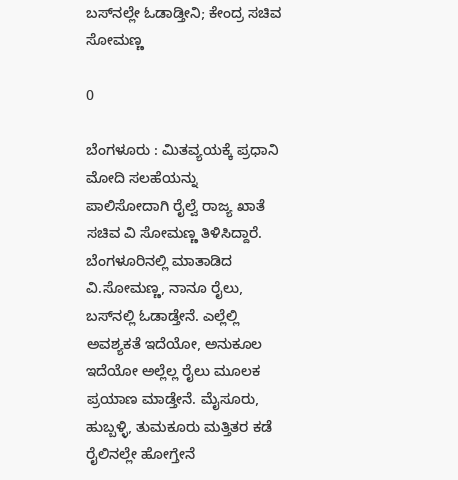ಬಸ್‌ನಲ್ಲೇ ಓಡಾಡ್ತೀನಿ; ಕೇಂದ್ರ ಸಚಿವ ಸೋಮಣ್ಣ

0

ಬೆಂಗಳೂರು : ಮಿತವ್ಯಯಕ್ಕೆ ಪ್ರಧಾನಿ ಮೋದಿ ಸಲಹೆಯನ್ನು ಪಾಲಿಸೋದಾಗಿ ರೈಲ್ವೆ ರಾಜ್ಯ ಖಾತೆ ಸಚಿವ ವಿ ಸೋಮಣ್ಣ ತಿಳಿಸಿದ್ದಾರೆ. ಬೆಂಗಳೂರಿನಲ್ಲಿ ಮಾತಾಡಿದ ವಿ.ಸೋಮಣ್ಣ, ನಾನೂ ರೈಲು, ಬಸ್‌ನಲ್ಲಿ ಓಡಾಡ್ತೇನೆ. ಎಲ್ಲೆಲ್ಲಿ ಅವಶ್ಯಕತೆ ಇದೆಯೋ, ಅನುಕೂಲ ಇದೆಯೋ‌ ಅಲ್ಲೆಲ್ಲ ರೈಲು ಮೂಲಕ ಪ್ರಯಾಣ ಮಾಡ್ತೇನೆ. ಮೈಸೂರು, ಹುಬ್ಬಳ್ಳಿ, ತುಮಕೂರು ಮತ್ತಿತರ ಕಡೆ ರೈಲಿನಲ್ಲೇ ಹೋಗ್ತೇನೆ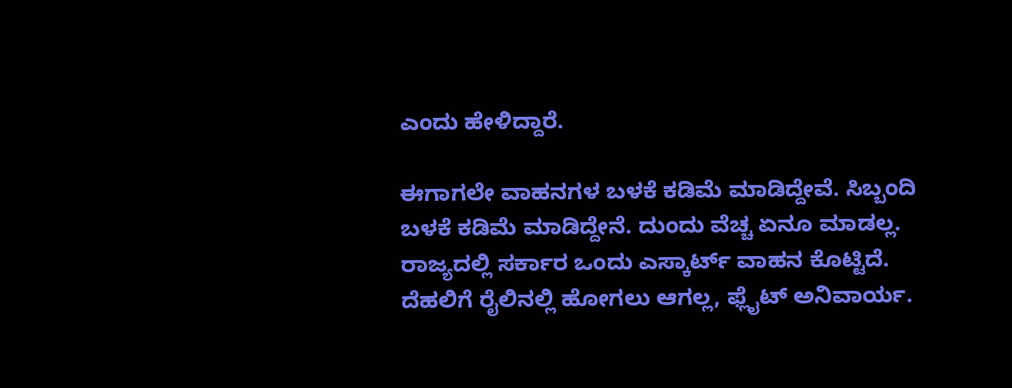ಎಂದು ಹೇಳಿದ್ದಾರೆ.

ಈಗಾಗಲೇ ವಾಹನಗಳ ಬಳಕೆ ಕಡಿಮೆ ಮಾಡಿದ್ದೇವೆ. ಸಿಬ್ಬಂದಿ ಬಳಕೆ ಕಡಿಮೆ ಮಾಡಿದ್ದೇನೆ. ದುಂದು ವೆಚ್ಚ ಏನೂ ಮಾಡಲ್ಲ. ರಾಜ್ಯದಲ್ಲಿ ಸರ್ಕಾರ ಒಂದು ಎಸ್ಕಾರ್ಟ್ ವಾಹನ ಕೊಟ್ಟಿದೆ. ದೆಹಲಿಗೆ ರೈಲಿನಲ್ಲಿ ಹೋಗಲು ಆಗಲ್ಲ, ಫ್ಲೈಟ್ ಅನಿವಾರ್ಯ.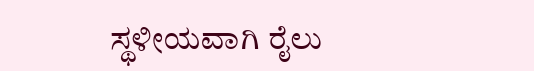ಸ್ಥಳೀಯವಾಗಿ ರೈಲು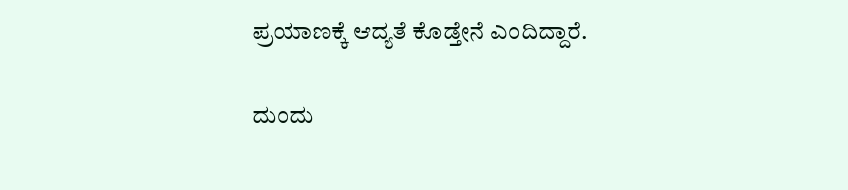ಪ್ರಯಾಣಕ್ಕೆ ಆದ್ಯತೆ ಕೊಡ್ತೇನೆ ಎಂದಿದ್ದಾರೆ.

ದುಂದು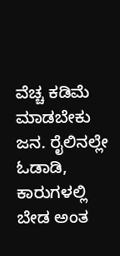ವೆಚ್ಚ ಕಡಿಮೆ ಮಾಡಬೇಕು ಜನ. ರೈಲಿನಲ್ಲೇ ಓಡಾಡಿ, ಕಾರುಗಳಲ್ಲಿ ಬೇಡ ಅಂತ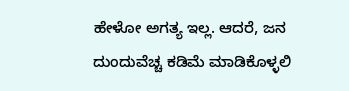ಹೇಳೋ ಅಗತ್ಯ ಇಲ್ಲ. ಆದರೆ, ಜನ ದುಂದುವೆಚ್ಚ ಕಡಿಮೆ ಮಾಡಿಕೊಳ್ಳಲಿ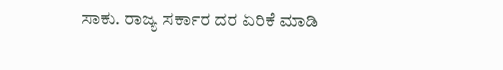ಸಾಕು. ರಾಜ್ಯ ಸರ್ಕಾರ ದರ ಏರಿಕೆ ಮಾಡಿ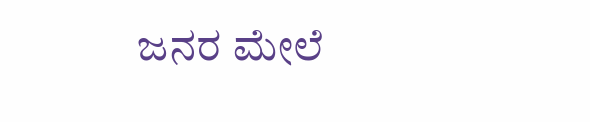ಜನರ ಮೇಲೆ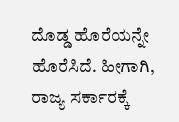ದೊಡ್ಡ ಹೊರೆಯನ್ನೇ ಹೊರೆಸಿದೆ. ಹೀಗಾಗಿ, ರಾಜ್ಯ ಸರ್ಕಾರಕ್ಕೆ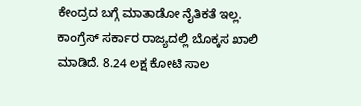ಕೇಂದ್ರದ ಬಗ್ಗೆ ಮಾತಾಡೋ ನೈತಿಕತೆ ಇಲ್ಲ. ಕಾಂಗ್ರೆಸ್ ಸರ್ಕಾರ ರಾಜ್ಯದಲ್ಲಿ ಬೊಕ್ಕಸ ಖಾಲಿ ಮಾಡಿದೆ. 8.24 ಲಕ್ಷ ಕೋಟಿ ಸಾಲ‌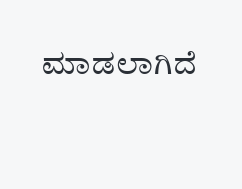ಮಾಡಲಾಗಿದೆ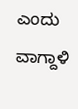ಎಂದು ವಾಗ್ದಾಳಿ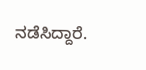ನಡೆಸಿದ್ದಾರೆ.